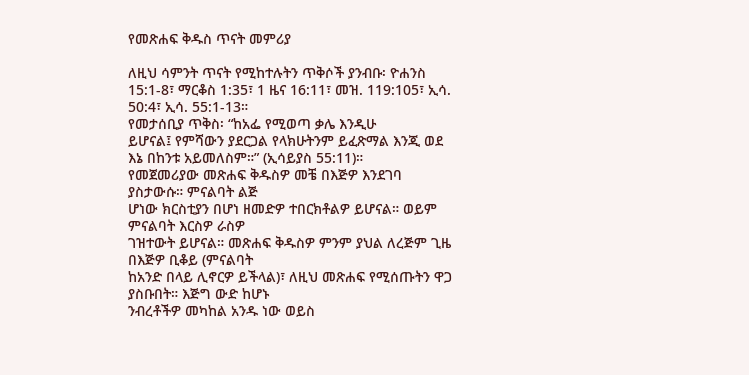የመጽሐፍ ቅዱስ ጥናት መምሪያ

ለዚህ ሳምንት ጥናት የሚከተሉትን ጥቅሶች ያንብቡ፡ ዮሐንስ 15:1-8፣ ማርቆስ 1:35፣ 1 ዜና 16:11፣ መዝ. 119:105፣ ኢሳ. 50:4፣ ኢሳ. 55:1-13።
የመታሰቢያ ጥቅስ፡ “ከአፌ የሚወጣ ቃሌ እንዲሁ
ይሆናል፤ የምሻውን ያደርጋል የላክሁትንም ይፈጽማል እንጂ ወደ
እኔ በከንቱ አይመለስም።” (ኢሳይያስ 55:11)።
የመጀመሪያው መጽሐፍ ቅዱስዎ መቼ በእጅዎ እንደገባ ያስታውሱ። ምናልባት ልጅ
ሆነው ክርስቲያን በሆነ ዘመድዎ ተበርክቶልዎ ይሆናል። ወይም ምናልባት እርስዎ ራስዎ
ገዝተውት ይሆናል። መጽሐፍ ቅዱስዎ ምንም ያህል ለረጅም ጊዜ በእጅዎ ቢቆይ (ምናልባት
ከአንድ በላይ ሊኖርዎ ይችላል)፣ ለዚህ መጽሐፍ የሚሰጡትን ዋጋ ያስቡበት። እጅግ ውድ ከሆኑ
ንብረቶችዎ መካከል አንዱ ነው ወይስ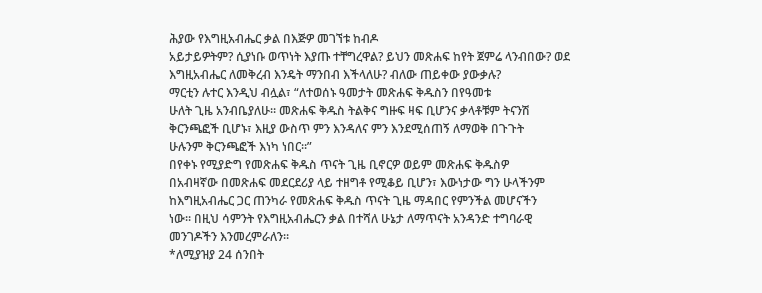ሕያው የእግዚአብሔር ቃል በእጅዎ መገኘቱ ከብዶ
አይታይዎትም? ሲያነቡ ወጥነት እያጡ ተቸግረዋል? ይህን መጽሐፍ ከየት ጀምሬ ላንብበው? ወደ
እግዚአብሔር ለመቅረብ እንዴት ማንበብ እችላለሁ? ብለው ጠይቀው ያውቃሉ?
ማርቲን ሉተር እንዲህ ብሏል፣ “ለተወሰኑ ዓመታት መጽሐፍ ቅዱስን በየዓመቱ
ሁለት ጊዜ አንብቤያለሁ። መጽሐፍ ቅዱስ ትልቅና ግዙፍ ዛፍ ቢሆንና ቃላቶቹም ትናንሽ
ቅርንጫፎች ቢሆኑ፣ እዚያ ውስጥ ምን እንዳለና ምን እንደሚሰጠኝ ለማወቅ በጉጉት
ሁሉንም ቅርንጫፎች እነካ ነበር።”
በየቀኑ የሚያድግ የመጽሐፍ ቅዱስ ጥናት ጊዜ ቢኖርዎ ወይም መጽሐፍ ቅዱስዎ
በአብዛኛው በመጽሐፍ መደርደሪያ ላይ ተዘግቶ የሚቆይ ቢሆን፣ እውነታው ግን ሁላችንም
ከእግዚአብሔር ጋር ጠንካራ የመጽሐፍ ቅዱስ ጥናት ጊዜ ማዳበር የምንችል መሆናችን
ነው። በዚህ ሳምንት የእግዚአብሔርን ቃል በተሻለ ሁኔታ ለማጥናት አንዳንድ ተግባራዊ
መንገዶችን እንመረምራለን።
*ለሚያዝያ 24 ሰንበት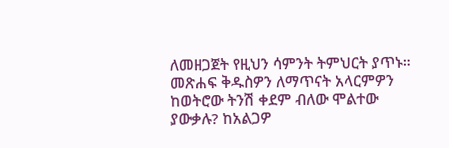ለመዘጋጀት የዚህን ሳምንት ትምህርት ያጥኑ።
መጽሐፍ ቅዱስዎን ለማጥናት አላርምዎን ከወትሮው ትንሽ ቀደም ብለው ሞልተው ያውቃሉ? ከአልጋዎ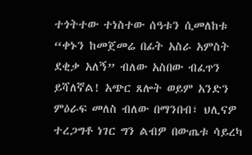ተጎትተው ተነስተው ሰዓቱን ሲመለከቱ “ቀኑን ከመጀመሬ በፊት አስራ አምስት ደቂቃ አለኝ” ብለው አስበው ብፈጥን ይሻለኛል! አጭር ጸሎት ወይም አንድን ምዕራፍ መለስ ብለው በማንበብ፣ ህሊናዎ ተረጋግቶ ነገር ግን ልብዎ በውጤቱ ሳይረካ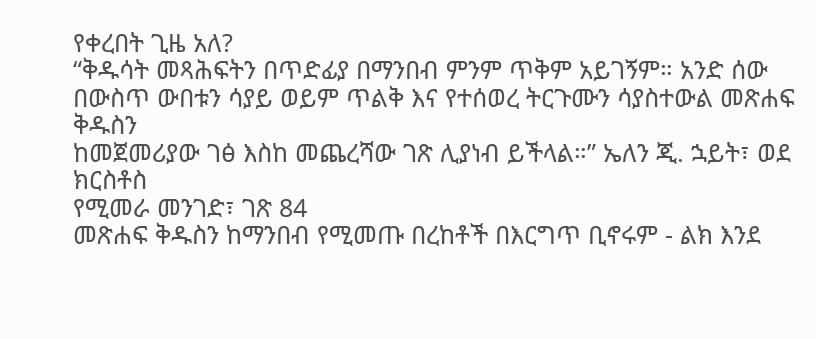የቀረበት ጊዜ አለ?
“ቅዱሳት መጻሕፍትን በጥድፊያ በማንበብ ምንም ጥቅም አይገኝም። አንድ ሰው
በውስጥ ውበቱን ሳያይ ወይም ጥልቅ እና የተሰወረ ትርጉሙን ሳያስተውል መጽሐፍ ቅዱስን
ከመጀመሪያው ገፅ እስከ መጨረሻው ገጽ ሊያነብ ይችላል።” ኤለን ጂ. ኋይት፣ ወደ ክርስቶስ
የሚመራ መንገድ፣ ገጽ 84
መጽሐፍ ቅዱስን ከማንበብ የሚመጡ በረከቶች በእርግጥ ቢኖሩም - ልክ እንደ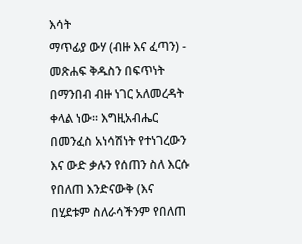እሳት
ማጥፊያ ውሃ (ብዙ እና ፈጣን) - መጽሐፍ ቅዱስን በፍጥነት በማንበብ ብዙ ነገር አለመረዳት
ቀላል ነው። እግዚአብሔር በመንፈስ አነሳሽነት የተነገረውን እና ውድ ቃሉን የሰጠን ስለ እርሱ
የበለጠ እንድናውቅ (እና በሂደቱም ስለራሳችንም የበለጠ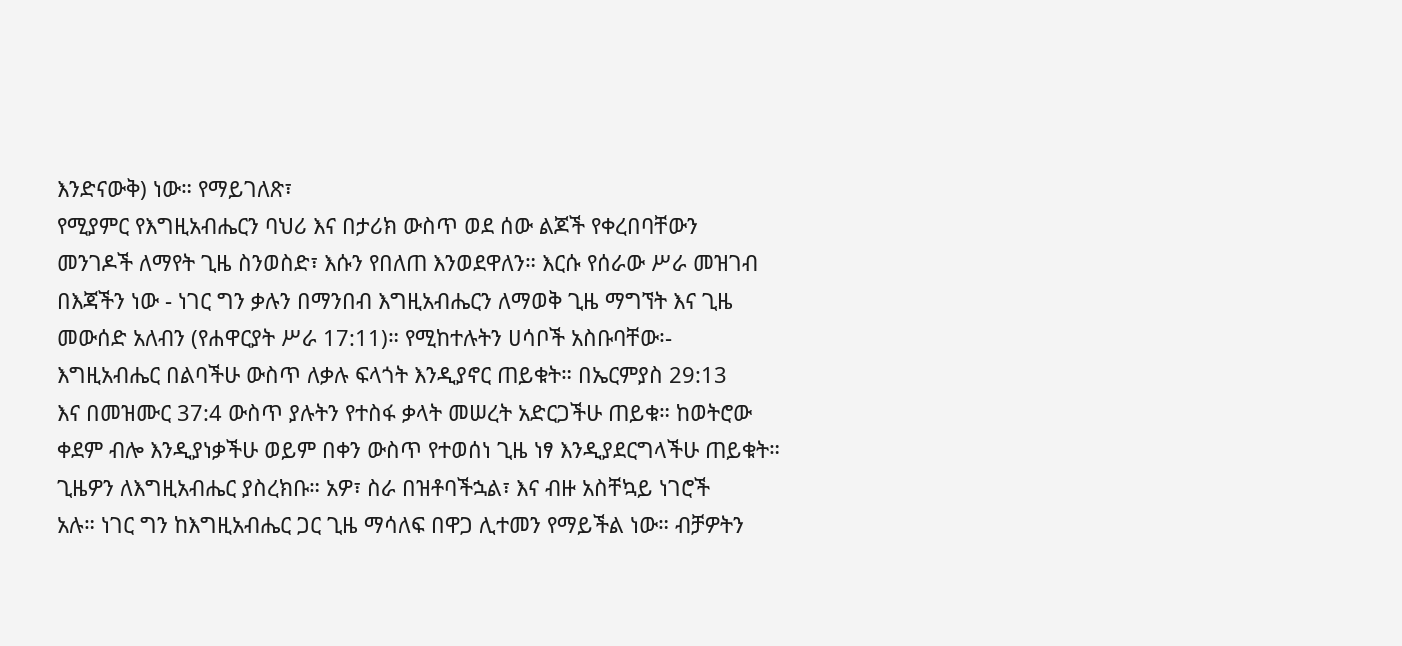እንድናውቅ) ነው። የማይገለጽ፣
የሚያምር የእግዚአብሔርን ባህሪ እና በታሪክ ውስጥ ወደ ሰው ልጆች የቀረበባቸውን
መንገዶች ለማየት ጊዜ ስንወስድ፣ እሱን የበለጠ እንወደዋለን። እርሱ የሰራው ሥራ መዝገብ
በእጃችን ነው - ነገር ግን ቃሉን በማንበብ እግዚአብሔርን ለማወቅ ጊዜ ማግኘት እና ጊዜ
መውሰድ አለብን (የሐዋርያት ሥራ 17:11)። የሚከተሉትን ሀሳቦች አስቡባቸው፡-
እግዚአብሔር በልባችሁ ውስጥ ለቃሉ ፍላጎት እንዲያኖር ጠይቁት። በኤርምያስ 29:13
እና በመዝሙር 37:4 ውስጥ ያሉትን የተስፋ ቃላት መሠረት አድርጋችሁ ጠይቁ። ከወትሮው
ቀደም ብሎ እንዲያነቃችሁ ወይም በቀን ውስጥ የተወሰነ ጊዜ ነፃ እንዲያደርግላችሁ ጠይቁት።
ጊዜዎን ለእግዚአብሔር ያስረክቡ። አዎ፣ ስራ በዝቶባችኋል፣ እና ብዙ አስቸኳይ ነገሮች
አሉ። ነገር ግን ከእግዚአብሔር ጋር ጊዜ ማሳለፍ በዋጋ ሊተመን የማይችል ነው። ብቻዎትን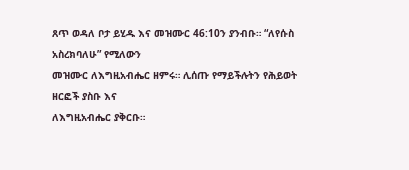ጸጥ ወዳለ ቦታ ይሂዱ እና መዝሙር 46:10ን ያንብቡ። “ለየሱስ አስረክባለሁ” የሚለውን
መዝሙር ለእግዚአብሔር ዘምሩ። ሊሰጡ የማይችሉትን የሕይወት ዘርፎች ያስቡ እና
ለእግዚአብሔር ያቅርቡ።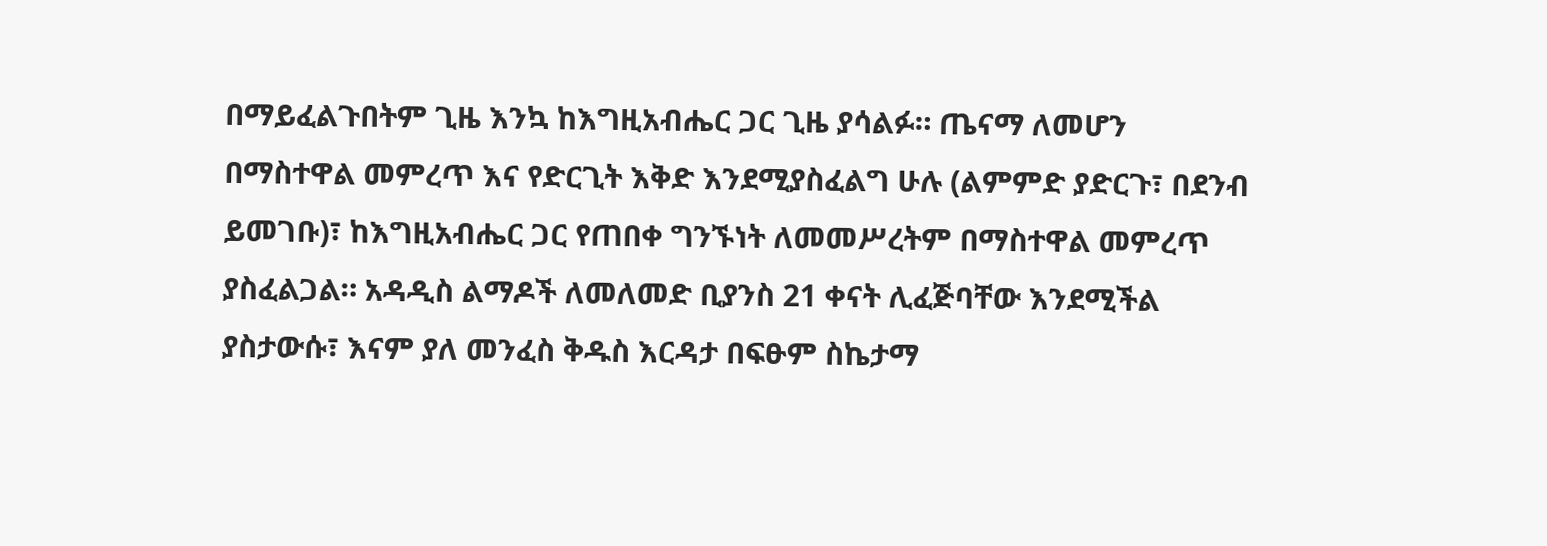በማይፈልጉበትም ጊዜ እንኳ ከእግዚአብሔር ጋር ጊዜ ያሳልፉ። ጤናማ ለመሆን
በማስተዋል መምረጥ እና የድርጊት እቅድ እንደሚያስፈልግ ሁሉ (ልምምድ ያድርጉ፣ በደንብ
ይመገቡ)፣ ከእግዚአብሔር ጋር የጠበቀ ግንኙነት ለመመሥረትም በማስተዋል መምረጥ
ያስፈልጋል። አዳዲስ ልማዶች ለመለመድ ቢያንስ 21 ቀናት ሊፈጅባቸው እንደሚችል
ያስታውሱ፣ እናም ያለ መንፈስ ቅዱስ እርዳታ በፍፁም ስኬታማ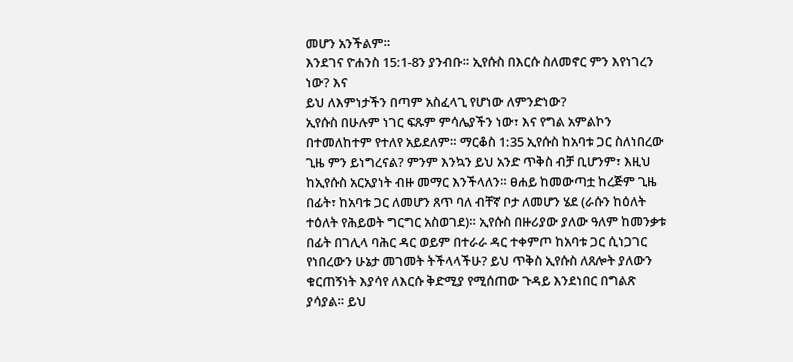መሆን አንችልም።
እንደገና ዮሐንስ 15:1-8ን ያንብቡ። ኢየሱስ በእርሱ ስለመኖር ምን እየነገረን ነው? እና
ይህ ለእምነታችን በጣም አስፈላጊ የሆነው ለምንድነው?
ኢየሱስ በሁሉም ነገር ፍጹም ምሳሌያችን ነው፣ እና የግል አምልኮን በተመለከተም የተለየ አይደለም። ማርቆስ 1:35 ኢየሱስ ከአባቱ ጋር ስለነበረው ጊዜ ምን ይነግረናል? ምንም እንኳን ይህ አንድ ጥቅስ ብቻ ቢሆንም፣ እዚህ ከኢየሱስ አርአያነት ብዙ መማር እንችላለን። ፀሐይ ከመውጣቷ ከረጅም ጊዜ በፊት፣ ከአባቱ ጋር ለመሆን ጸጥ ባለ ብቸኛ ቦታ ለመሆን ሄደ (ራሱን ከዕለት ተዕለት የሕይወት ግርግር አስወገደ)። ኢየሱስ በዙሪያው ያለው ዓለም ከመንቃቱ በፊት በገሊላ ባሕር ዳር ወይም በተራራ ዳር ተቀምጦ ከአባቱ ጋር ሲነጋገር የነበረውን ሁኔታ መገመት ትችላላችሁ? ይህ ጥቅስ ኢየሱስ ለጸሎት ያለውን ቁርጠኝነት እያሳየ ለእርሱ ቅድሚያ የሚሰጠው ጉዳይ እንደነበር በግልጽ ያሳያል። ይህ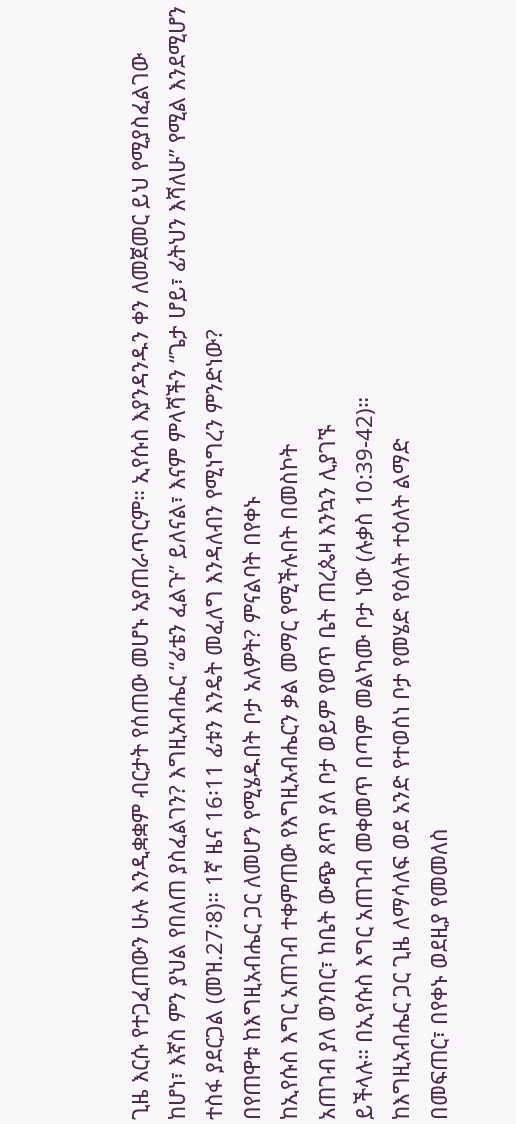ጊዜ እርሱ የተጋፈጠውን ሁሉ እንዲቋቋም ብርታት የሰጠው መሆኑ አያጠራጥርም። ኢየሱስ እያንዳንዱን ቀን ለመጀመር ይህ የሚያስፈልገው ከሆነ፣ እኛስ ምን ያህል የበለጠ ያስፈልገን? እግዚአብሔር “ፊቴን ፈልጉ” ይለናል፣ እናም ምላሻችን “ጌታ ሆይ፣ ፊትህን እሻለሁ” የሚል እንደሚሆን ተስፋ ያደርጋል (መዝ.27፡8)። 1ኛ ዜና 16፡11 ፊቱን እንዴት መፈለግ እንዳለብን የሚነግረን ምንድነው?
በየጠዋቱ ከእግዚአብሔር ጋር ለመሆን የሚሄዱበት ቦታ አለዎት? ምናልባት በየቀኑ
ከኢየሱስ እግር አጠገብ ተቀምጠው የእግዚአብሔርን ቃል መማር የሚችሉበት በመስኮት
አጠገብ ያለ ወንበር፣ ከቤት ውጭ ጸጥ ያለ ቦታ ወይም የወጥ ቤት ጠረጴዛ እንኳን ሊያገኙ
ይችላሉ። በኢየሱስ እግር አጠገብ መቀመጥ በጣም መልካሙ ቦታ ነው (ሉቃስ 10:39-42)።
ከእግዚአብሔር ጋር ጊዜ ለማሳለፍ ወደ አንድ የተወሰነ ቦታ የመሄድ የዕለት ተዕለት ልማድ
በመፍጠር፣ በየቀኑ ወደዚያ የመመለስ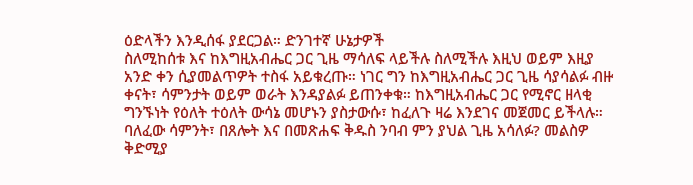ዕድላችን እንዲሰፋ ያደርጋል። ድንገተኛ ሁኔታዎች
ስለሚከሰቱ እና ከእግዚአብሔር ጋር ጊዜ ማሳለፍ ላይችሉ ስለሚችሉ እዚህ ወይም እዚያ
አንድ ቀን ሲያመልጥዎት ተስፋ አይቁረጡ። ነገር ግን ከእግዚአብሔር ጋር ጊዜ ሳያሳልፉ ብዙ
ቀናት፣ ሳምንታት ወይም ወራት እንዳያልፉ ይጠንቀቁ። ከእግዚአብሔር ጋር የሚኖር ዘላቂ
ግንኙነት የዕለት ተዕለት ውሳኔ መሆኑን ያስታውሱ፣ ከፈለጉ ዛሬ እንደገና መጀመር ይችላሉ።
ባለፈው ሳምንት፣ በጸሎት እና በመጽሐፍ ቅዱስ ንባብ ምን ያህል ጊዜ አሳለፉ? መልስዎ
ቅድሚያ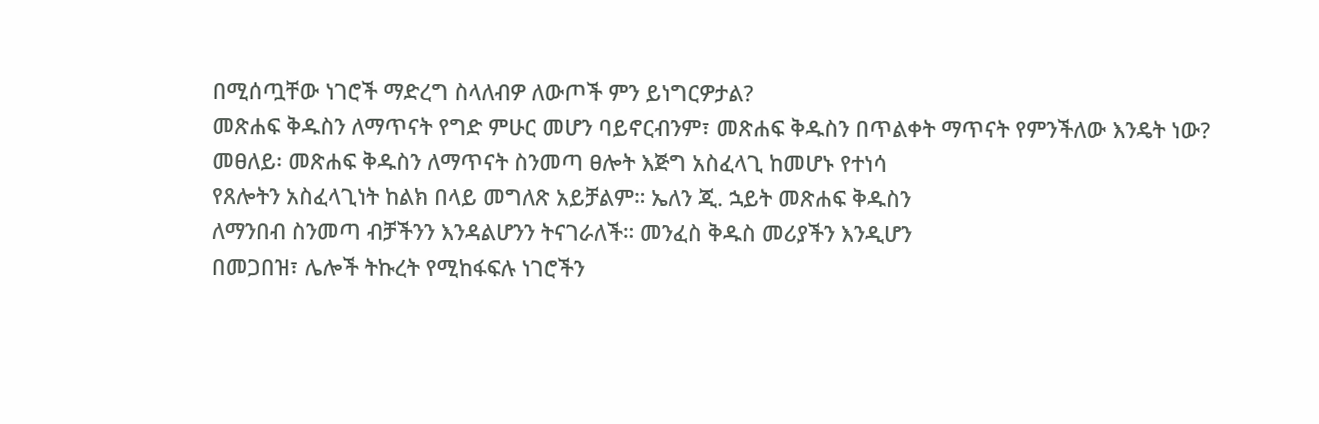በሚሰጧቸው ነገሮች ማድረግ ስላለብዎ ለውጦች ምን ይነግርዎታል?
መጽሐፍ ቅዱስን ለማጥናት የግድ ምሁር መሆን ባይኖርብንም፣ መጽሐፍ ቅዱስን በጥልቀት ማጥናት የምንችለው እንዴት ነው?
መፀለይ፡ መጽሐፍ ቅዱስን ለማጥናት ስንመጣ ፀሎት እጅግ አስፈላጊ ከመሆኑ የተነሳ
የጸሎትን አስፈላጊነት ከልክ በላይ መግለጽ አይቻልም። ኤለን ጂ. ኋይት መጽሐፍ ቅዱስን
ለማንበብ ስንመጣ ብቻችንን እንዳልሆንን ትናገራለች። መንፈስ ቅዱስ መሪያችን እንዲሆን
በመጋበዝ፣ ሌሎች ትኩረት የሚከፋፍሉ ነገሮችን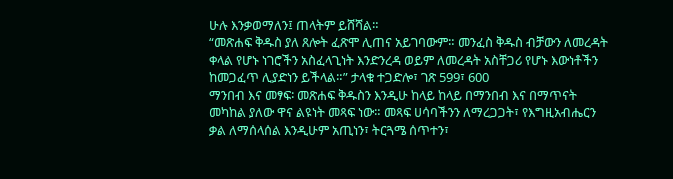ሁሉ እንቃወማለን፤ ጠላትም ይሸሻል።
“መጽሐፍ ቅዱስ ያለ ጸሎት ፈጽሞ ሊጠና አይገባውም። መንፈስ ቅዱስ ብቻውን ለመረዳት
ቀላል የሆኑ ነገሮችን አስፈላጊነት እንድንረዳ ወይም ለመረዳት አስቸጋሪ የሆኑ እውነቶችን
ከመጋፈጥ ሊያድነን ይችላል።” ታላቁ ተጋድሎ፣ ገጽ 599፣ 600
ማንበብ እና መፃፍ፡ መጽሐፍ ቅዱስን እንዲሁ ከላይ ከላይ በማንበብ እና በማጥናት
መካከል ያለው ዋና ልዩነት መጻፍ ነው። መጻፍ ሀሳባችንን ለማረጋጋት፣ የእግዚአብሔርን
ቃል ለማሰላሰል እንዲሁም አጢነን፣ ትርጓሜ ሰጥተን፣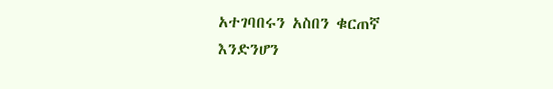አተገባበሩን አስበን ቁርጠኛ
እንድንሆን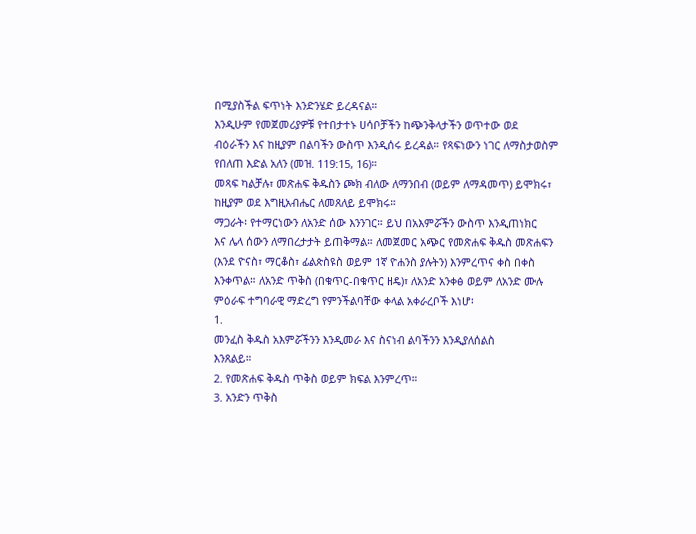በሚያስችል ፍጥነት እንድንሄድ ይረዳናል።
እንዲሁም የመጀመሪያዎቹ የተበታተኑ ሀሳቦቻችን ከጭንቅላታችን ወጥተው ወደ
ብዕራችን እና ከዚያም በልባችን ውስጥ እንዲሰሩ ይረዳል። የጻፍነውን ነገር ለማስታወስም
የበለጠ እድል አለን (መዝ. 119:15, 16)።
መጻፍ ካልቻሉ፣ መጽሐፍ ቅዱስን ጮክ ብለው ለማንበብ (ወይም ለማዳመጥ) ይሞክሩ፣
ከዚያም ወደ እግዚአብሔር ለመጸለይ ይሞክሩ።
ማጋራት፡ የተማርነውን ለአንድ ሰው እንንገር። ይህ በአእምሯችን ውስጥ እንዲጠነክር
እና ሌላ ሰውን ለማበረታታት ይጠቅማል። ለመጀመር አጭር የመጽሐፍ ቅዱስ መጽሐፍን
(እንደ ዮናስ፣ ማርቆስ፣ ፊልጵስዩስ ወይም 1ኛ ዮሐንስ ያሉትን) እንምረጥና ቀስ በቀስ
እንቀጥል። ለአንድ ጥቅስ (በቁጥር-በቁጥር ዘዴ)፣ ለአንድ አንቀፅ ወይም ለአንድ ሙሉ
ምዕራፍ ተግባራዊ ማድረግ የምንችልባቸው ቀላል አቀራረቦች እነሆ፡
1.
መንፈስ ቅዱስ አእምሯችንን እንዲመራ እና ስናነብ ልባችንን እንዲያለሰልስ
እንጸልይ።
2. የመጽሐፍ ቅዱስ ጥቅስ ወይም ክፍል እንምረጥ።
3. አንድን ጥቅስ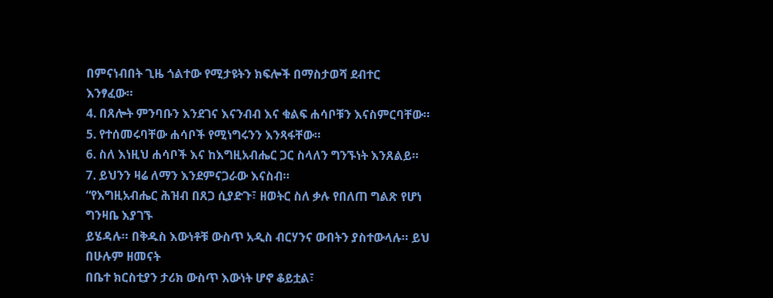በምናነብበት ጊዜ ጎልተው የሚታዩትን ክፍሎች በማስታወሻ ደብተር
እንፃፈው።
4. በጸሎት ምንባቡን እንደገና እናንብብ እና ቁልፍ ሐሳቦቹን እናስምርባቸው።
5. የተሰመሩባቸው ሐሳቦች የሚነግሩንን እንጻፋቸው።
6. ስለ እነዚህ ሐሳቦች እና ከእግዚአብሔር ጋር ስላለን ግንኙነት እንጸልይ።
7. ይህንን ዛሬ ለማን እንደምናጋራው እናስብ።
“የእግዚአብሔር ሕዝብ በጸጋ ሲያድጉ፣ ዘወትር ስለ ቃሉ የበለጠ ግልጽ የሆነ ግንዛቤ እያገኙ
ይሄዳሉ። በቅዱስ እውነቶቹ ውስጥ አዲስ ብርሃንና ውበትን ያስተውላሉ። ይህ በሁሉም ዘመናት
በቤተ ክርስቲያን ታሪክ ውስጥ እውነት ሆኖ ቆይቷል፣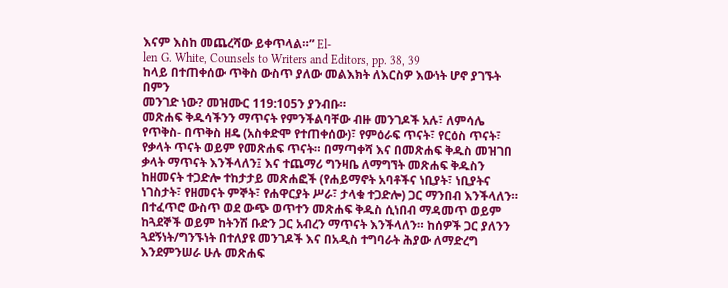እናም እስከ መጨረሻው ይቀጥላል።” El-
len G. White, Counsels to Writers and Editors, pp. 38, 39
ከላይ በተጠቀሰው ጥቅስ ውስጥ ያለው መልእክት ለእርስዎ እውነት ሆኖ ያገኙት በምን
መንገድ ነው? መዝሙር 119:105ን ያንብቡ።
መጽሐፍ ቅዱሳችንን ማጥናት የምንችልባቸው ብዙ መንገዶች አሉ፣ ለምሳሌ የጥቅስ- በጥቅስ ዘዴ (አስቀድሞ የተጠቀሰው)፣ የምዕራፍ ጥናት፣ የርዕስ ጥናት፣ የቃላት ጥናት ወይም የመጽሐፍ ጥናት። በማጣቀሻ እና በመጽሐፍ ቅዱስ መዝገበ ቃላት ማጥናት እንችላለን፤ እና ተጨማሪ ግንዛቤ ለማግኘት መጽሐፍ ቅዱስን ከዘመናት ተጋድሎ ተከታታይ መጽሐፎች (የሐይማኖት አባቶችና ነቢያት፣ ነቢያትና ነገስታት፣ የዘመናት ምኞት፣ የሐዋርያት ሥራ፣ ታላቁ ተጋድሎ) ጋር ማንበብ እንችላለን። በተፈጥሮ ውስጥ ወደ ውጭ ወጥተን መጽሐፍ ቅዱስ ሲነበብ ማዳመጥ ወይም ከጓደኞች ወይም ከትንሽ ቡድን ጋር አብረን ማጥናት እንችላለን። ከሰዎች ጋር ያለንን ጓደኝነት/ግንኙነት በተለያዩ መንገዶች እና በአዲስ ተግባራት ሕያው ለማድረግ እንደምንሠራ ሁሉ መጽሐፍ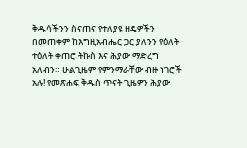ቅዱሳችንን ስናጠና የተለያዩ ዘዴዎችን በመጠቀም ከእግዚአብሔር ጋር ያለንን የዕለት ተዕለት ቀጠሮ ትኩስ እና ሕያው ማድረግ አለብን። ሁልጊዜም የምንማራቸው ብዙ ነገሮች አሉ! የመጽሐፍ ቅዱስ ጥናት ጊዜዎን ሕያው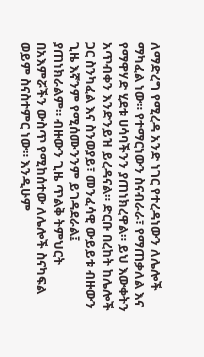ለማድረግ የሚረዳ አንድ ነገር የተረዳነውን ለሌሎች ማካፈል ነው። የተማርነውን ስናብራራ፣ የማጠቃለል እና የማዋሃድ ሂደቱ ሀሳባችንን ያጠነክረዋል። ይህ እውቀትን አጥብቀን እንድንይዝ ይረዳናል። ድርቡ በረከት ከሌሎች ጋር ስንካፈል እና ስንወያይ፣ መንፈሳዊ ውይይቱ ብዙውን ጊዜ እኛንም የሚሰሙንንም ይገዳደራል፤ ያጠነክራልም። ብዙውን ጊዜ ጥልቅ ትምህርት በአእምሯችን ውስጥ የሚከሰተው ለሌሎች ስናካፍል ወይም ስናስተምር ነው። እንዲሁም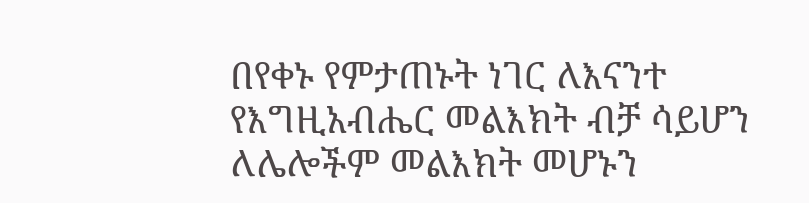በየቀኑ የምታጠኑት ነገር ለእናንተ የእግዚአብሔር መልእክት ብቻ ሳይሆን ለሌሎችም መልእክት መሆኑን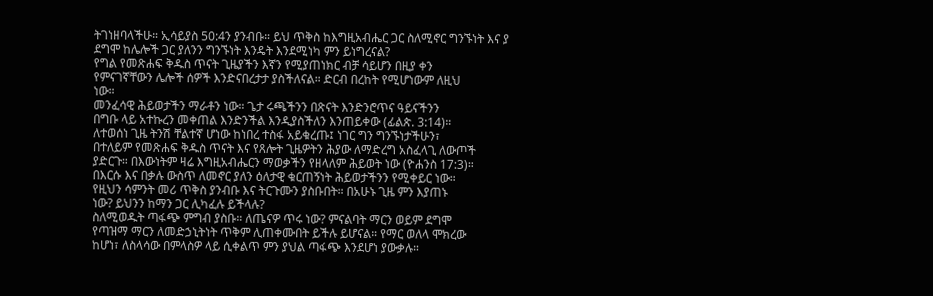ትገነዘባላችሁ። ኢሳይያስ 50:4ን ያንብቡ። ይህ ጥቅስ ከእግዚአብሔር ጋር ስለሚኖር ግንኙነት እና ያ ደግሞ ከሌሎች ጋር ያለንን ግንኙነት እንዴት እንደሚነካ ምን ይነግረናል?
የግል የመጽሐፍ ቅዱስ ጥናት ጊዜያችን እኛን የሚያጠነክር ብቻ ሳይሆን በዚያ ቀን
የምናገኛቸውን ሌሎች ሰዎች እንድናበረታታ ያስችለናል። ድርብ በረከት የሚሆነውም ለዚህ
ነው።
መንፈሳዊ ሕይወታችን ማራቶን ነው። ጌታ ሩጫችንን በጽናት እንድንሮጥና ዓይናችንን
በግቡ ላይ አተኩረን መቀጠል እንድንችል እንዲያስችለን እንጠይቀው (ፊልጵ. 3:14)።
ለተወሰነ ጊዜ ትንሽ ቸልተኛ ሆነው ከነበረ ተስፋ አይቁረጡ፤ ነገር ግን ግንኙነታችሁን፣
በተለይም የመጽሐፍ ቅዱስ ጥናት እና የጸሎት ጊዜዎትን ሕያው ለማድረግ አስፈላጊ ለውጦች
ያድርጉ። በእውነትም ዛሬ እግዚአብሔርን ማወቃችን የዘላለም ሕይወት ነው (ዮሐንስ 17:3)።
በእርሱ እና በቃሉ ውስጥ ለመኖር ያለን ዕለታዊ ቁርጠኝነት ሕይወታችንን የሚቀይር ነው።
የዚህን ሳምንት መሪ ጥቅስ ያንብቡ እና ትርጉሙን ያስቡበት። በአሁኑ ጊዜ ምን እያጠኑ
ነው? ይህንን ከማን ጋር ሊካፈሉ ይችላሉ?
ስለሚወዱት ጣፋጭ ምግብ ያስቡ። ለጤናዎ ጥሩ ነው? ምናልባት ማርን ወይም ደግሞ
የጣዝማ ማርን ለመድኃኒትነት ጥቅም ሊጠቀሙበት ይችሉ ይሆናል። የማር ወለላ ሞክረው
ከሆነ፣ ለስላሳው በምላስዎ ላይ ሲቀልጥ ምን ያህል ጣፋጭ እንደሆነ ያውቃሉ።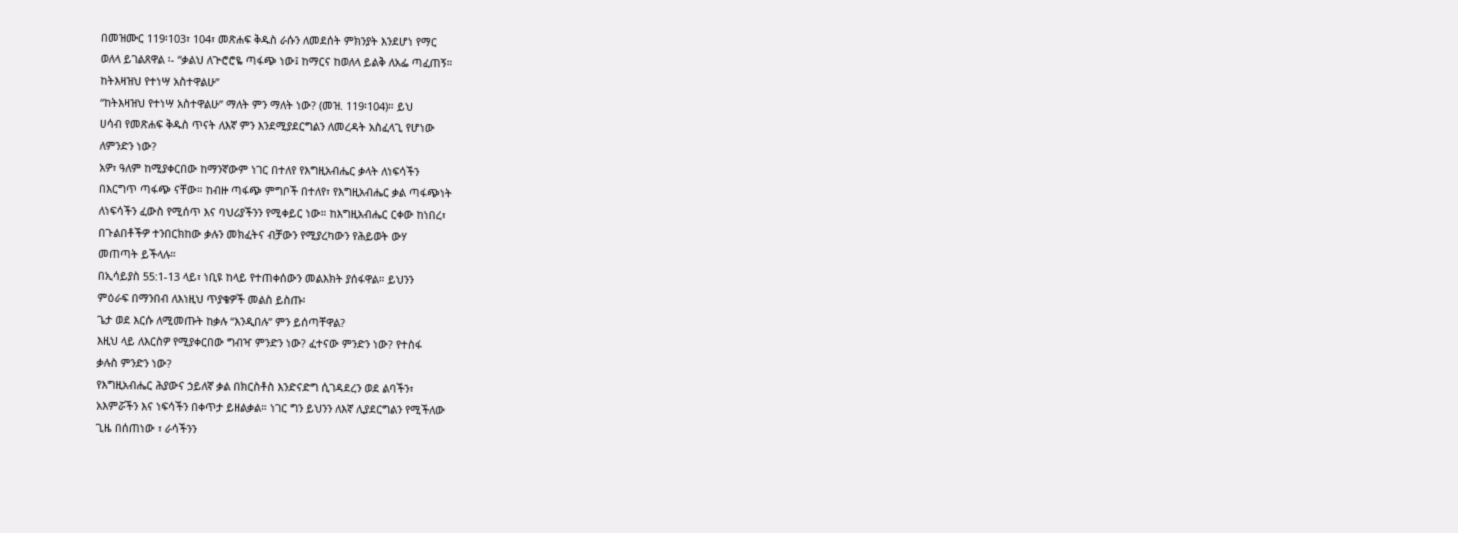በመዝሙር 119፡103፣ 104፣ መጽሐፍ ቅዱስ ራሱን ለመደሰት ምክንያት እንደሆነ የማር
ወለላ ይገልጸዋል ፡- “ቃልህ ለጕሮሮዬ ጣፋጭ ነው፤ ከማርና ከወለላ ይልቅ ለአፌ ጣፈጠኝ።
ከትእዛዝህ የተነሣ አስተዋልሁ”
“ከትእዛዝህ የተነሣ አስተዋልሁ” ማለት ምን ማለት ነው? (መዝ. 119፡104)። ይህ
ሀሳብ የመጽሐፍ ቅዱስ ጥናት ለእኛ ምን እንደሚያደርግልን ለመረዳት አስፈላጊ የሆነው
ለምንድን ነው?
አዎ፣ ዓለም ከሚያቀርበው ከማንኛውም ነገር በተለየ የእግዚአብሔር ቃላት ለነፍሳችን
በእርግጥ ጣፋጭ ናቸው። ከብዙ ጣፋጭ ምግቦች በተለየ፣ የእግዚአብሔር ቃል ጣፋጭነት
ለነፍሳችን ፈውስ የሚሰጥ እና ባህሪያችንን የሚቀይር ነው። ከእግዚአብሔር ርቀው ከነበረ፣
በጉልበቶችዎ ተንበርክከው ቃሉን መክፈትና ብቻውን የሚያረካውን የሕይወት ውሃ
መጠጣት ይችላሉ።
በኢሳይያስ 55:1-13 ላይ፣ ነቢዩ ከላይ የተጠቀሰውን መልእክት ያሰፋዋል። ይህንን
ምዕራፍ በማንበብ ለእነዚህ ጥያቄዎች መልስ ይስጡ፡
ጌታ ወደ እርሱ ለሚመጡት ከቃሉ “እንዲበሉ” ምን ይሰጣቸዋል?
እዚህ ላይ ለእርስዎ የሚያቀርበው ግብዣ ምንድን ነው? ፈተናው ምንድን ነው? የተስፋ
ቃሉስ ምንድን ነው?
የእግዚአብሔር ሕያውና ኃይለኛ ቃል በክርስቶስ እንድናድግ ሲገዳደረን ወደ ልባችን፣
አእምሯችን እና ነፍሳችን በቀጥታ ይዘልቃል። ነገር ግን ይህንን ለእኛ ሊያደርግልን የሚችለው
ጊዜ በሰጠነው ፣ ራሳችንን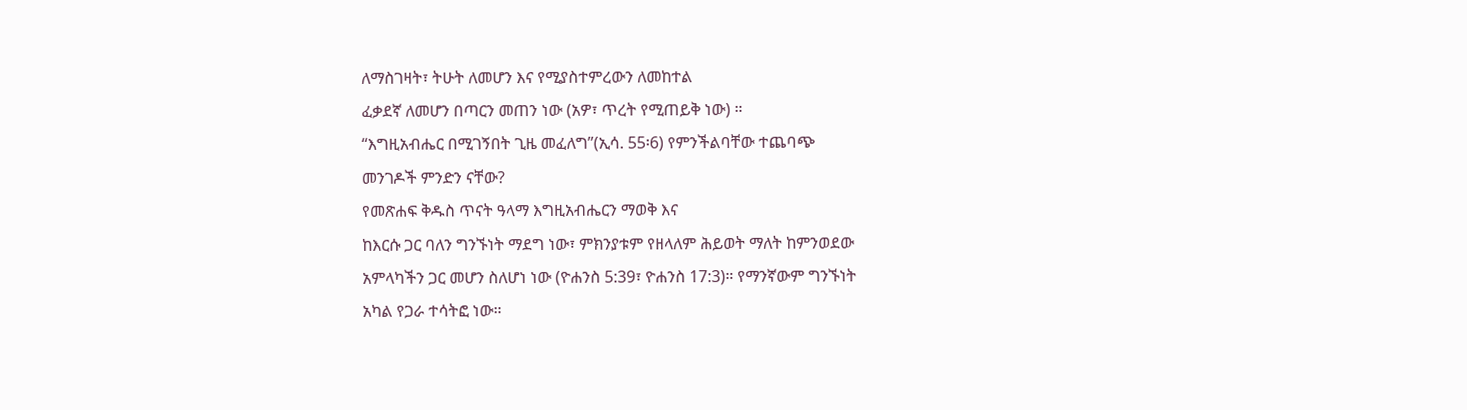ለማስገዛት፣ ትሁት ለመሆን እና የሚያስተምረውን ለመከተል
ፈቃደኛ ለመሆን በጣርን መጠን ነው (አዎ፣ ጥረት የሚጠይቅ ነው) ።
“እግዚአብሔር በሚገኝበት ጊዜ መፈለግ”(ኢሳ. 55፡6) የምንችልባቸው ተጨባጭ
መንገዶች ምንድን ናቸው?
የመጽሐፍ ቅዱስ ጥናት ዓላማ እግዚአብሔርን ማወቅ እና
ከእርሱ ጋር ባለን ግንኙነት ማደግ ነው፣ ምክንያቱም የዘላለም ሕይወት ማለት ከምንወደው
አምላካችን ጋር መሆን ስለሆነ ነው (ዮሐንስ 5:39፣ ዮሐንስ 17:3)። የማንኛውም ግንኙነት
አካል የጋራ ተሳትፎ ነው።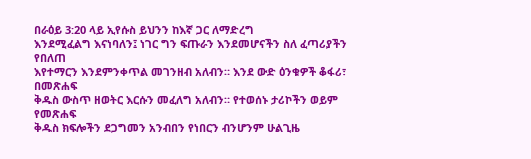በራዕይ 3:20 ላይ ኢየሱስ ይህንን ከእኛ ጋር ለማድረግ
እንደሚፈልግ እናነባለን፤ ነገር ግን ፍጡራን እንደመሆናችን ስለ ፈጣሪያችን የበለጠ
እየተማርን እንደምንቀጥል መገንዘብ አለብን። እንደ ውድ ዕንቁዎች ቆፋሪ፣ በመጽሐፍ
ቅዱስ ውስጥ ዘወትር እርሱን መፈለግ አለብን። የተወሰኑ ታሪኮችን ወይም የመጽሐፍ
ቅዱስ ክፍሎችን ደጋግመን አንብበን የነበርን ብንሆንም ሁልጊዜ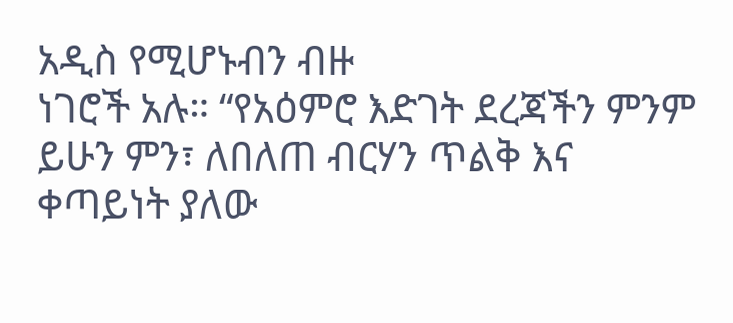አዲስ የሚሆኑብን ብዙ
ነገሮች አሉ። “የአዕምሮ እድገት ደረጃችን ምንም ይሁን ምን፣ ለበለጠ ብርሃን ጥልቅ እና
ቀጣይነት ያለው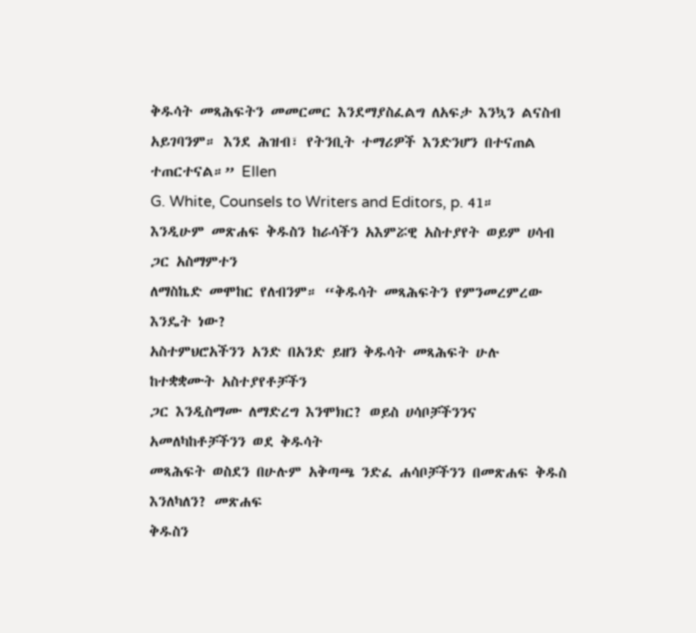ቅዱሳት መጻሕፍትን መመርመር እንደማያስፈልግ ለአፍታ እንኳን ልናስብ
አይገባንም። እንደ ሕዝብ፣ የትንቢት ተማሪዎች እንድንሆን በተናጠል ተጠርተናል።” Ellen
G. White, Counsels to Writers and Editors, p. 41።
እንዲሁም መጽሐፍ ቅዱስን ከራሳችን አእምሯዊ አስተያየት ወይም ሀሳብ ጋር አስማምተን
ለማስኬድ መሞከር የለብንም። “ቅዱሳት መጻሕፍትን የምንመረምረው እንዴት ነው?
አስተምህሮአችንን አንድ በአንድ ይዘን ቅዱሳት መጻሕፍት ሁሉ ከተቋቋሙት አስተያየቶቻችን
ጋር እንዲስማሙ ለማድረግ እንሞክር? ወይስ ሀሳቦቻችንንና አመለካከቶቻችንን ወደ ቅዱሳት
መጻሕፍት ወስደን በሁሉም አቅጣጫ ንድፈ ሐሳቦቻችንን በመጽሐፍ ቅዱስ እንለካለን? መጽሐፍ
ቅዱስን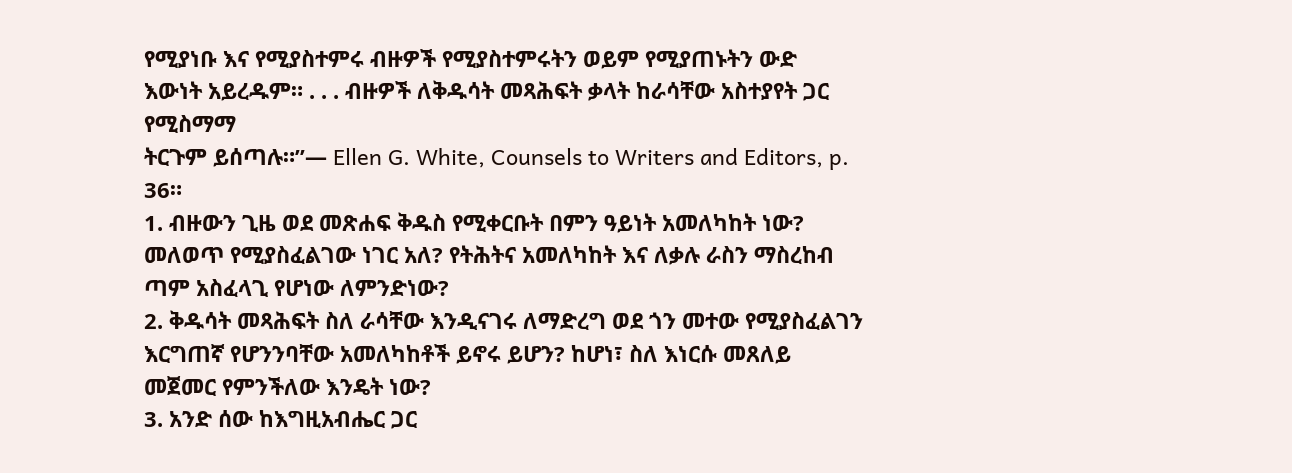የሚያነቡ እና የሚያስተምሩ ብዙዎች የሚያስተምሩትን ወይም የሚያጠኑትን ውድ
እውነት አይረዱም። . . . ብዙዎች ለቅዱሳት መጻሕፍት ቃላት ከራሳቸው አስተያየት ጋር የሚስማማ
ትርጉም ይሰጣሉ።”— Ellen G. White, Counsels to Writers and Editors, p. 36።
1. ብዙውን ጊዜ ወደ መጽሐፍ ቅዱስ የሚቀርቡት በምን ዓይነት አመለካከት ነው?
መለወጥ የሚያስፈልገው ነገር አለ? የትሕትና አመለካከት እና ለቃሉ ራስን ማስረከብ
ጣም አስፈላጊ የሆነው ለምንድነው?
2. ቅዱሳት መጻሕፍት ስለ ራሳቸው እንዲናገሩ ለማድረግ ወደ ጎን መተው የሚያስፈልገን
እርግጠኛ የሆንንባቸው አመለካከቶች ይኖሩ ይሆን? ከሆነ፣ ስለ እነርሱ መጸለይ
መጀመር የምንችለው እንዴት ነው?
3. አንድ ሰው ከእግዚአብሔር ጋር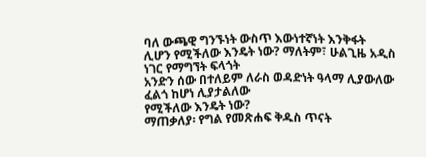ባለ ውጫዊ ግንኙነት ውስጥ እውነተኛነት እንቅፋት
ሊሆን የሚችለው እንዴት ነው? ማለትም፣ ሁልጊዜ አዲስ ነገር የማግኘት ፍላጎት
አንድን ሰው በተለይም ለራስ ወዳድነት ዓላማ ሊያውለው ፈልጎ ከሆነ ሊያታልለው
የሚችለው እንዴት ነው?
ማጠቃለያ፡ የግል የመጽሐፍ ቅዱስ ጥናት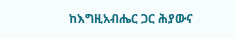ከእግዚአብሔር ጋር ሕያውና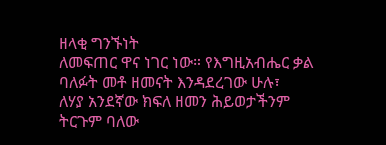ዘላቂ ግንኙነት
ለመፍጠር ዋና ነገር ነው። የእግዚአብሔር ቃል ባለፉት መቶ ዘመናት እንዳደረገው ሁሉ፣
ለሃያ አንደኛው ክፍለ ዘመን ሕይወታችንም ትርጉም ባለው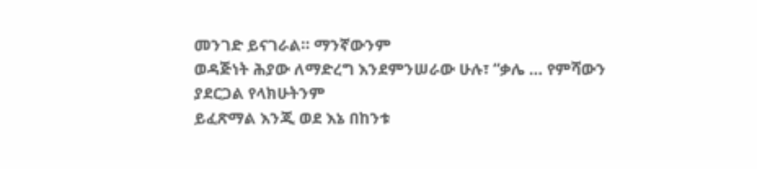መንገድ ይናገራል። ማንኛውንም
ወዳጅነት ሕያው ለማድረግ እንደምንሠራው ሁሉ፣ “ቃሌ … የምሻውን ያደርጋል የላክሁትንም
ይፈጽማል እንጂ ወደ እኔ በከንቱ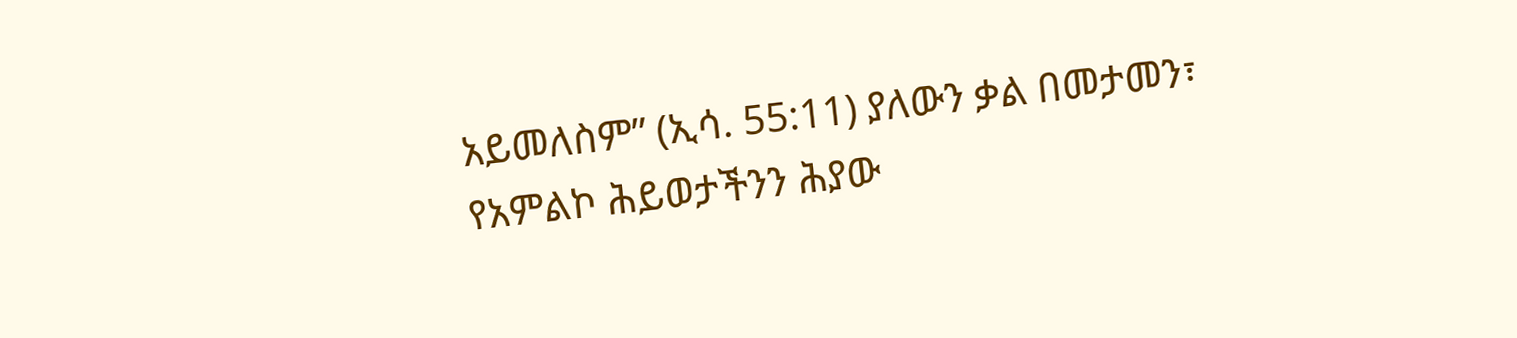አይመለስም” (ኢሳ. 55:11) ያለውን ቃል በመታመን፣
የአምልኮ ሕይወታችንን ሕያው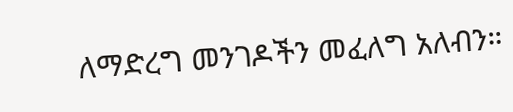ለማድረግ መንገዶችን መፈለግ አለብን።